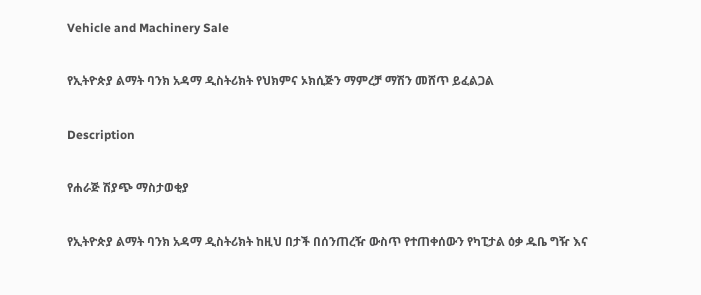Vehicle and Machinery Sale

የኢትዮጵያ ልማት ባንክ አዳማ ዲስትሪክት የህክምና ኦክሲጅን ማምረቻ ማሽን መሸጥ ይፈልጋል

Description

የሐራጅ ሽያጭ ማስታወቂያ

የኢትዮጵያ ልማት ባንክ አዳማ ዲስትሪክት ከዚህ በታች በሰንጠረዥ ውስጥ የተጠቀሰውን የካፒታል ዕቃ ዱቤ ግዥ እና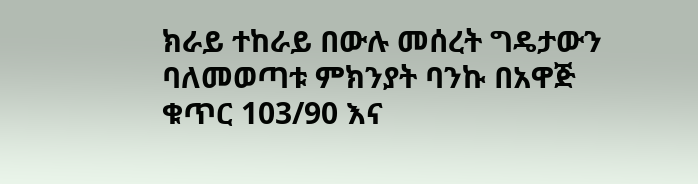ክራይ ተከራይ በውሉ መሰረት ግዴታውን ባለመወጣቱ ምክንያት ባንኩ በአዋጅ ቁጥር 103/90 እና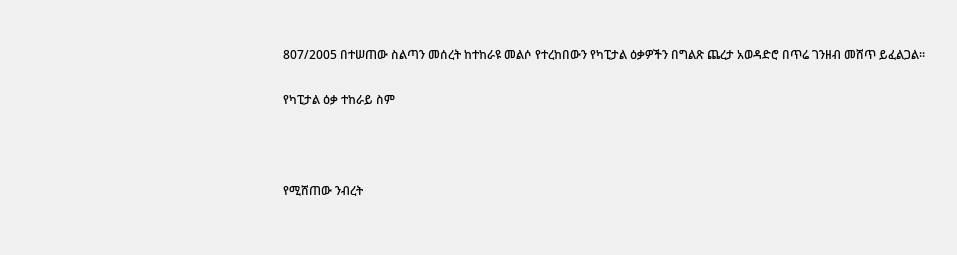807/2005 በተሠጠው ስልጣን መሰረት ከተከራዩ መልሶ የተረከበውን የካፒታል ዕቃዎችን በግልጽ ጨረታ አወዳድሮ በጥሬ ገንዘብ መሸጥ ይፈልጋል።

የካፒታል ዕቃ ተከራይ ስም



የሚሸጠው ንብረት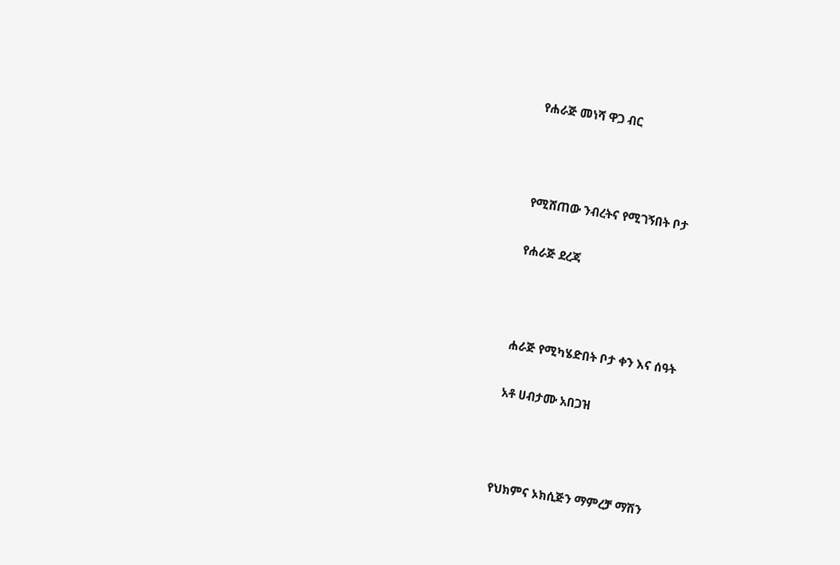የሐራጅ መነሻ ዋጋ ብር



የሚሸጠው ንብረትና የሚገኝበት ቦታ

የሐራጅ ደረጃ



ሐራጅ የሚካሄድበት ቦታ ቀን እና ሰዓት

አቶ ሀብታሙ አበጋዝ



የህክምና ኦክሲጅን ማምረቻ ማሽን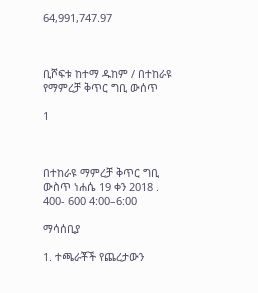64,991,747.97



ቢሾፍቱ ከተማ ዱከም / በተከራዩ የማምረቻ ቅጥር ግቢ ውሰጥ

1



በተከራዩ ማምረቻ ቅጥር ግቢ ውስጥ ነሐሴ 19 ቀን 2018 . 400- 600 4:00–6:00

ማሳሰቢያ

1. ተጫራቾች የጨረታውን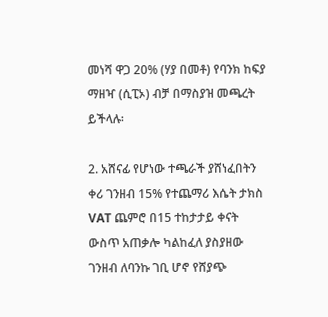መነሻ ዋጋ 20% (ሃያ በመቶ) የባንክ ከፍያ ማዘዣ (ሲፒኦ) ብቻ በማስያዝ መጫረት ይችላሉ፡

2. አሸናፊ የሆነው ተጫራች ያሸነፈበትን ቀሪ ገንዘብ 15% የተጨማሪ እሴት ታክስ VAT ጨምሮ በ15 ተከታታይ ቀናት ውስጥ አጠቃሎ ካልከፈለ ያስያዘው ገንዘብ ለባንኩ ገቢ ሆኖ የሸያጭ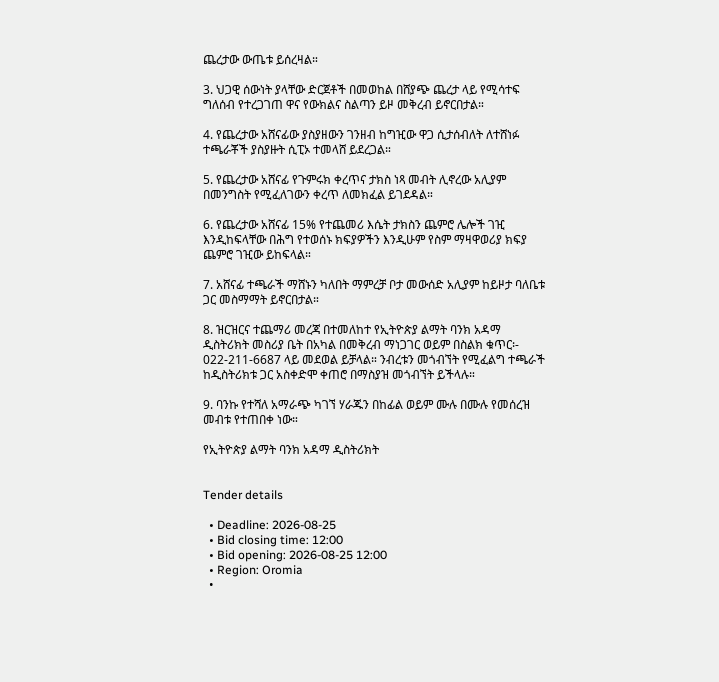ጨረታው ውጤቱ ይሰረዛል።

3. ህጋዊ ሰውነት ያላቸው ድርጀቶች በመወከል በሸያጭ ጨረታ ላይ የሚሳተፍ ግለሰብ የተረጋገጠ ዋና የውክልና ስልጣን ይዞ መቅረብ ይኖርበታል።

4. የጨረታው አሸናፊው ያስያዘውን ገንዘብ ከግዢው ዋጋ ሲታሰብለት ለተሸነፉ ተጫራቾች ያስያዙት ሲፒኦ ተመላሸ ይደረጋል።

5. የጨረታው አሸናፊ የጉምሩክ ቀረጥና ታክስ ነጻ መብት ሊኖረው አሊያም በመንግስት የሚፈለገውን ቀረጥ ለመክፈል ይገደዳል።

6. የጨረታው አሸናፊ 15% የተጨመሪ እሴት ታክስን ጨምሮ ሌሎች ገዢ እንዲከፍላቸው በሕግ የተወሰኑ ክፍያዎችን እንዲሁም የስም ማዛዋወሪያ ክፍያ ጨምሮ ገዢው ይከፍላል።

7. አሸናፊ ተጫራች ማሸኑን ካለበት ማምረቻ ቦታ መውሰድ አሊያም ከይዞታ ባለቤቱ ጋር መስማማት ይኖርበታል።

8. ዝርዝርና ተጨማሪ መረጃ በተመለከተ የኢትዮጵያ ልማት ባንክ አዳማ ዲስትሪክት መስሪያ ቤት በአካል በመቅረብ ማነጋገር ወይም በስልክ ቁጥር፡- 022-211-6687 ላይ መደወል ይቻላል። ንብረቱን መጎብኘት የሚፈልግ ተጫራች ከዲስትሪክቱ ጋር አስቀድሞ ቀጠሮ በማስያዝ መጎብኘት ይችላሉ።

9. ባንኩ የተሻለ አማራጭ ካገኘ ሃራጁን በከፊል ወይም ሙሉ በሙሉ የመሰረዝ መብቱ የተጠበቀ ነው።

የኢትዮጵያ ልማት ባንክ አዳማ ዲስትሪክት


Tender details

  • Deadline: 2026-08-25
  • Bid closing time: 12:00
  • Bid opening: 2026-08-25 12:00
  • Region: Oromia
  •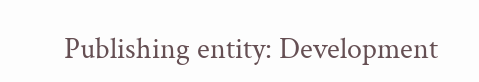Publishing entity: Development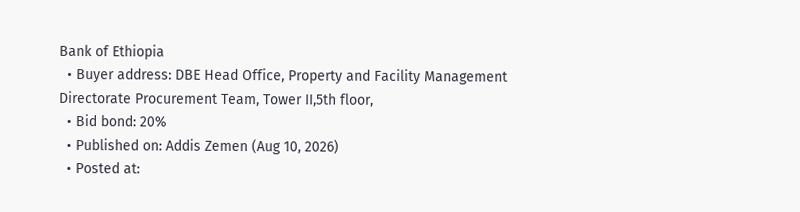Bank of Ethiopia
  • Buyer address: DBE Head Office, Property and Facility Management Directorate Procurement Team, Tower II,5th floor,
  • Bid bond: 20%
  • Published on: Addis Zemen (Aug 10, 2026)
  • Posted at: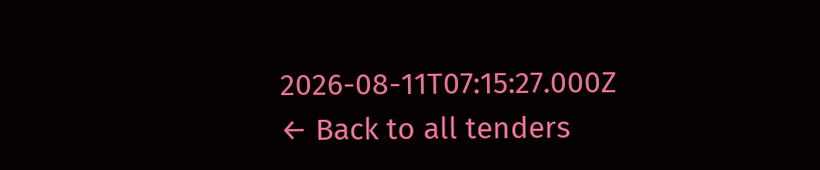2026-08-11T07:15:27.000Z
← Back to all tenders